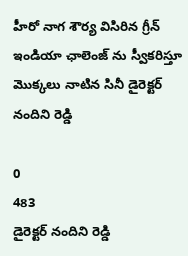హీరో నాగ శౌర్య విసిరిన గ్రీన్ ఇండియా ఛాలెంజ్ ను స్వీకరిస్తూ మొక్కలు నాటిన సినీ డైరెక్టర్ నందిని రెడ్డి

0
483
డైరెక్టర్ నందిని రెడ్డి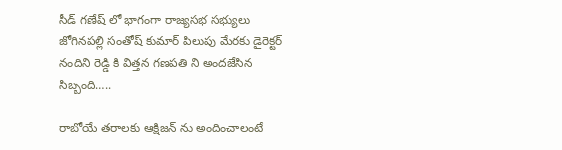సీడ్ గణేష్ లో భాగంగా రాజ్యసభ సభ్యులు జోగినపల్లి సంతోష్ కుమార్ పిలుపు మేరకు డైరెక్టర్ నందిని రెడ్డి కి విత్తన గణపతి ని అందజేసిన సిబ్బంది…..

రాబోయే తరాలకు ఆక్షిజన్ ను అందించాలంటే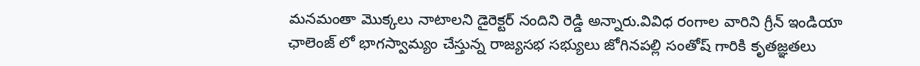మనమంతా మొక్కలు నాటాలని డైరెక్టర్ నందిని రెడ్డి అన్నారు.వివిధ రంగాల వారిని గ్రీన్ ఇండియా ఛాలెంజ్ లో భాగస్వామ్యం చేస్తున్న రాజ్యసభ సభ్యులు జోగినపల్లి సంతోష్ గారికి కృతజ్ఞతలు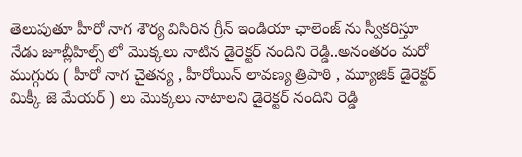తెలుపుతూ హీరో నాగ శౌర్య విసిరిన గ్రీన్ ఇండియా ఛాలెంజ్ ను స్వీకరిస్తూ నేడు జూబ్లీహిల్స్ లో మొక్కలు నాటిన డైరెక్టర్ నందిని రెడ్డి..అనంతరం మరో ముగ్గురు ( హీరో నాగ చైతన్య , హీరోయిన్ లావణ్య త్రిపాఠి , మ్యూజిక్ డైరెక్టర్ మిక్కీ జె మేయర్ ) లు మొక్కలు నాటాలని డైరెక్టర్ నందిని రెడ్డి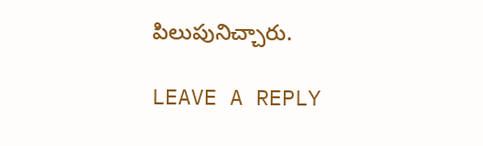పిలుపునిచ్చారు.

LEAVE A REPLY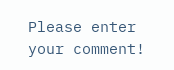Please enter your comment!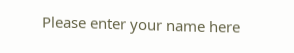Please enter your name here